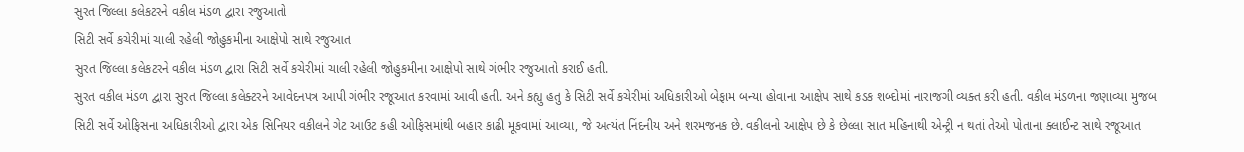સુરત જિલ્લા કલેકટરને વકીલ મંડળ દ્વારા રજુઆતો
સિટી સર્વે કચેરીમાં ચાલી રહેલી જોહુકમીના આક્ષેપો સાથે રજુઆત
સુરત જિલ્લા કલેકટરને વકીલ મંડળ દ્વારા સિટી સર્વે કચેરીમાં ચાલી રહેલી જોહુકમીના આક્ષેપો સાથે ગંભીર રજુઆતો કરાઈ હતી.
સુરત વકીલ મંડળ દ્વારા સુરત જિલ્લા કલેક્ટરને આવેદનપત્ર આપી ગંભીર રજૂઆત કરવામાં આવી હતી. અને કહ્યુ હતુ કે સિટી સર્વે કચેરીમાં અધિકારીઓ બેફામ બન્યા હોવાના આક્ષેપ સાથે કડક શબ્દોમાં નારાજગી વ્યક્ત કરી હતી. વકીલ મંડળના જણાવ્યા મુજબ સિટી સર્વે ઓફિસના અધિકારીઓ દ્વારા એક સિનિયર વકીલને ગેટ આઉટ કહી ઓફિસમાંથી બહાર કાઢી મૂકવામાં આવ્યા, જે અત્યંત નિંદનીય અને શરમજનક છે. વકીલનો આક્ષેપ છે કે છેલ્લા સાત મહિનાથી એન્ટ્રી ન થતાં તેઓ પોતાના ક્લાઈન્ટ સાથે રજૂઆત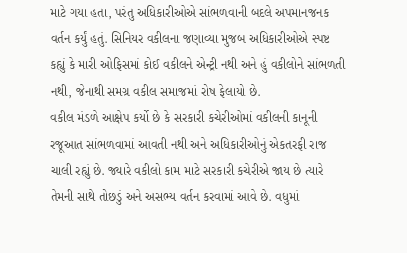માટે ગયા હતા, પરંતુ અધિકારીઓએ સાંભળવાની બદલે અપમાનજનક વર્તન કર્યું હતું. સિનિયર વકીલના જણાવ્યા મુજબ અધિકારીઓએ સ્પષ્ટ કહ્યું કે મારી ઓફિસમાં કોઈ વકીલને એન્ટ્રી નથી અને હું વકીલોને સાંભળતી નથી, જેનાથી સમગ્ર વકીલ સમાજમાં રોષ ફેલાયો છે.
વકીલ મંડળે આક્ષેપ કર્યો છે કે સરકારી કચેરીઓમાં વકીલની કાનૂની રજૂઆત સાંભળવામાં આવતી નથી અને અધિકારીઓનું એકતરફી રાજ ચાલી રહ્યું છે. જ્યારે વકીલો કામ માટે સરકારી કચેરીએ જાય છે ત્યારે તેમની સાથે તોછડું અને અસભ્ય વર્તન કરવામાં આવે છે. વધુમાં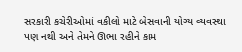સરકારી કચેરીઓમાં વકીલો માટે બેસવાની યોગ્ય વ્યવસ્થા પણ નથી અને તેમને ઊભા રહીને કામ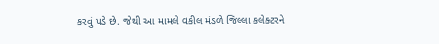કરવું પડે છે. જેથી આ મામલે વકીલ મંડળે જિલ્લા કલેક્ટરને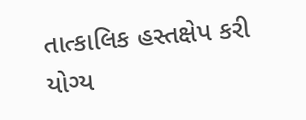તાત્કાલિક હસ્તક્ષેપ કરી યોગ્ય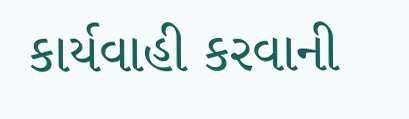કાર્યવાહી કરવાની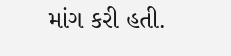માંગ કરી હતી.